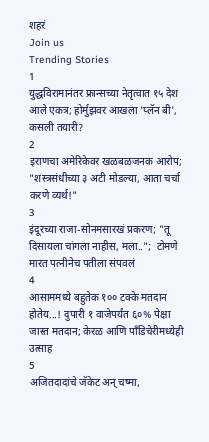शहरं
Join us
Trending Stories
1
युद्धविरामानंतर फ्रान्सच्या नेतृत्वात १५ देश आले एकत्र; होर्मुझवर आखला 'प्लॅन बी', कसली तयारी?
2
इराणचा अमेरिकेवर खळबळजनक आरोप; "शस्त्रसंधीच्या ३ अटी मोडल्या, आता चर्चा करणे व्यर्थ!"
3
इंदूरच्या राजा-सोनमसारखं प्रकरण; "तू दिसायला चांगला नाहीस, मला..";  टोमणे मारत पत्नीनेच पतीला संपवलं
4
आसाममध्ये बहुतेक १०० टक्के मतदान होतेय...! दुपारी १ वाजेपर्यंत ६०% पेक्षा जास्त मतदान; केरळ आणि पाँडिचेरीमध्येही उत्साह
5
अजितदादांचे जॅकेट अन् चष्मा,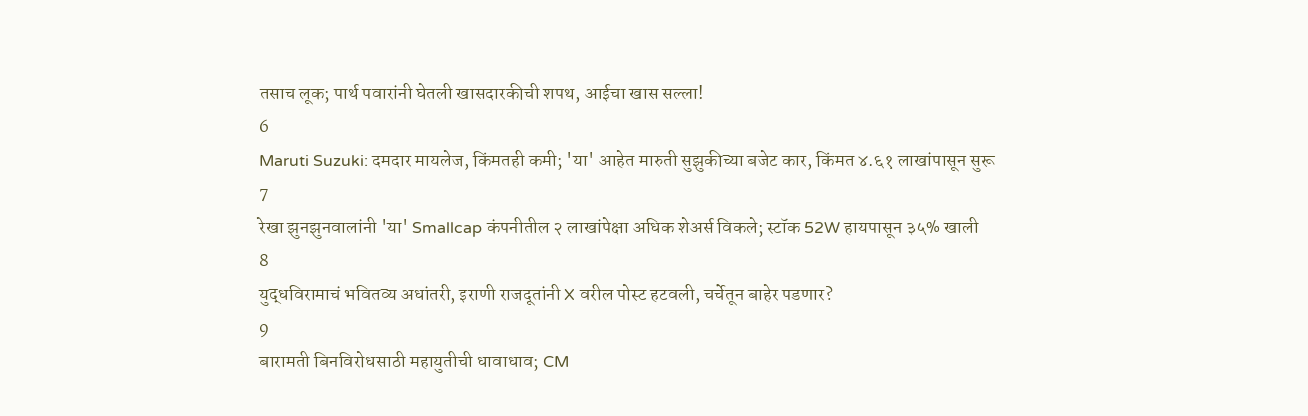तसाच लूक; पार्थ पवारांनी घेतली खासदारकीची शपथ, आईचा खास सल्ला!
6
Maruti Suzuki: दमदार मायलेज, किंमतही कमी; 'या' आहेत मारुती सुझुकीच्या बजेट कार, किंमत ४.६१ लाखांपासून सुरू
7
रेखा झुनझुनवालांनी 'या' Smallcap कंपनीतील २ लाखांपेक्षा अधिक शेअर्स विकले; स्टॉक 52W हायपासून ३५% खाली
8
युद्धविरामाचं भवितव्य अधांतरी, इराणी राजदूतांनी X वरील पोस्ट हटवली, चर्चेतून बाहेर पडणार?
9
बारामती बिनविरोधसाठी महायुतीची धावाधाव; CM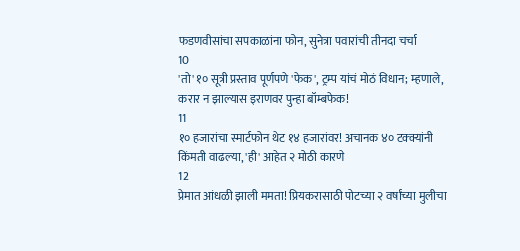फडणवीसांचा सपकाळांना फोन, सुनेत्रा पवारांची तीनदा चर्चा
10
'तो' १० सूत्री प्रस्ताव पूर्णपणे 'फेक', ट्रम्प यांचं मोठं विधान; म्हणाले, करार न झाल्यास इराणवर पुन्हा बॉम्बफेक!
11
१० हजारांचा स्मार्टफोन थेट १४ हजारांवर! अचानक ४० टक्क्यांनी किंमती वाढल्या, 'ही' आहेत २ मोठी कारणे
12
प्रेमात आंधळी झाली ममता! प्रियकरासाठी पोटच्या २ वर्षांच्या मुलीचा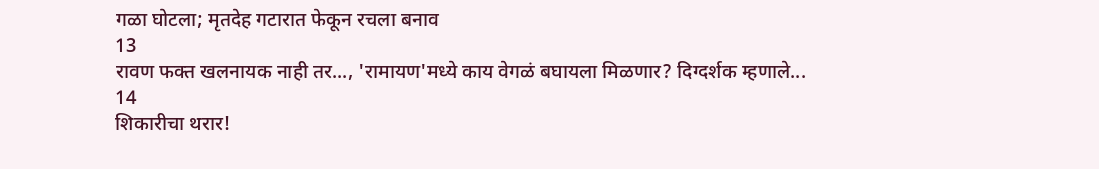गळा घोटला; मृतदेह गटारात फेकून रचला बनाव
13
रावण फक्त खलनायक नाही तर..., 'रामायण'मध्ये काय वेगळं बघायला मिळणार? दिग्दर्शक म्हणाले...
14
शिकारीचा थरार!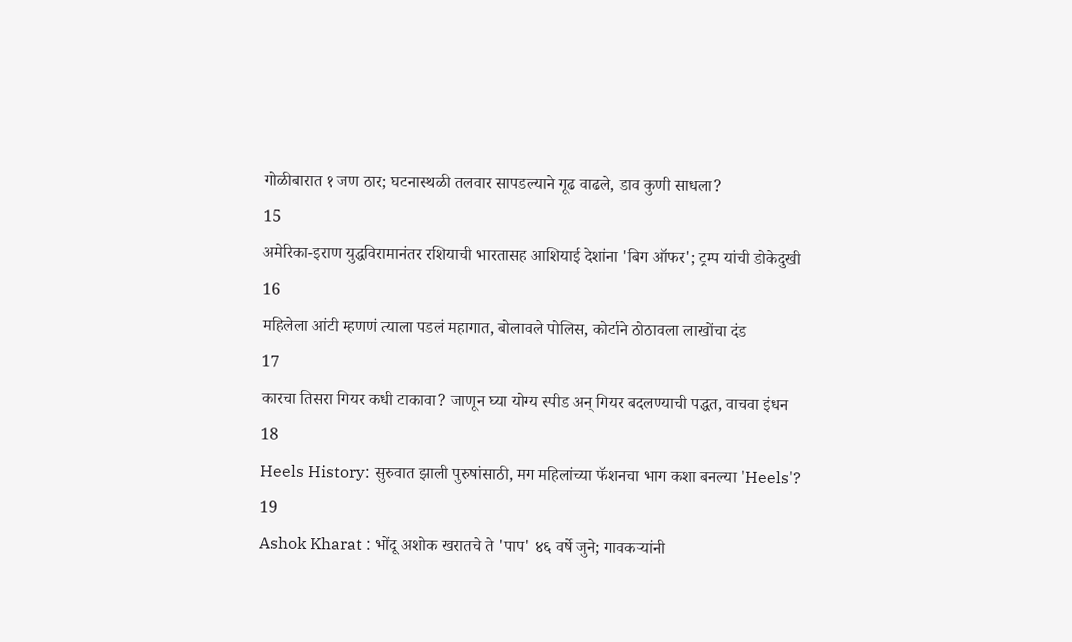गोळीबारात १ जण ठार; घटनास्थळी तलवार सापडल्याने गूढ वाढले, डाव कुणी साधला?
15
अमेरिका-इराण युद्धविरामानंतर रशियाची भारतासह आशियाई देशांना 'बिग ऑफर'; ट्रम्प यांची डोकेदुखी
16
महिलेला आंटी म्हणणं त्याला पडलं महागात, बोलावले पोलिस, कोर्टाने ठोठावला लाखोंचा दंड
17
कारचा तिसरा गियर कधी टाकावा? जाणून घ्या योग्य स्पीड अन् गियर बदलण्याची पद्धत, वाचवा इंधन
18
Heels History: सुरुवात झाली पुरुषांसाठी, मग महिलांच्या फॅशनचा भाग कशा बनल्या 'Heels'?
19
Ashok Kharat : भोंदू अशोक खरातचे ते 'पाप' ४६ वर्षे जुने; गावकऱ्यांनी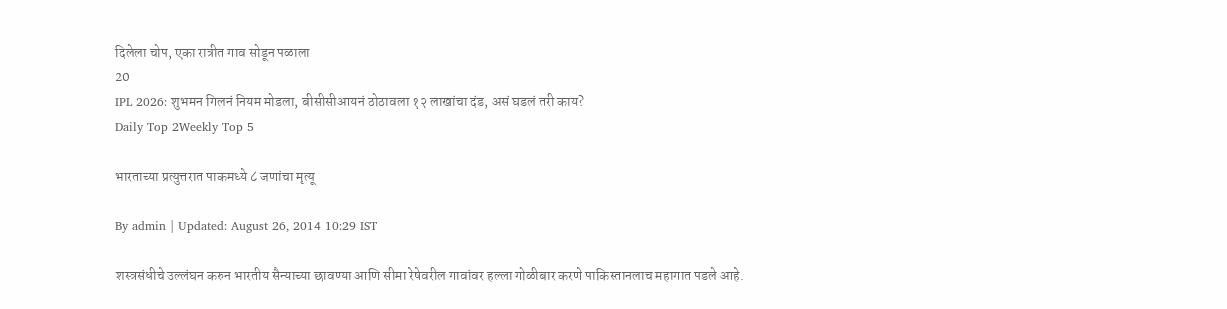दिलेला चोप, एका रात्रीत गाव सोडून पळाला
20
IPL 2026: शुभमन गिलनं नियम मोडला, बीसीसीआयनं ठोठावला १२ लाखांचा दंड, असं घडलं तरी काय?
Daily Top 2Weekly Top 5

भारताच्या प्रत्युत्तरात पाकमध्ये ८ जणांचा मृत्यू

By admin | Updated: August 26, 2014 10:29 IST

शस्त्रसंधीचे उल्लंघन करुन भारतीय सैन्याच्या छावण्या आणि सीमा रेषेवरील गावांवर हल्ला गोळीबार करणे पाकिस्तानलाच महागात पडले आहे.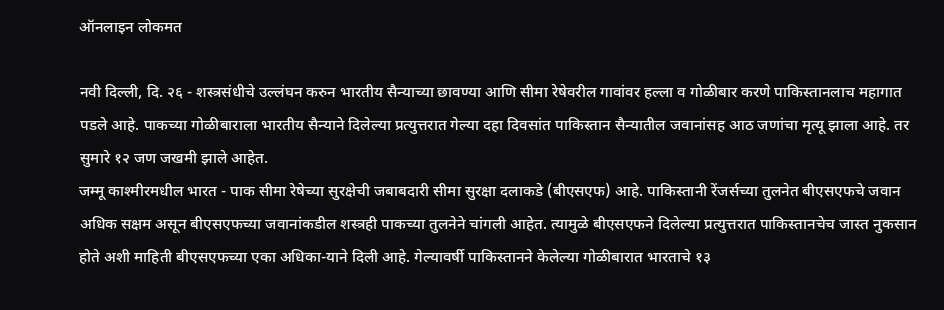ऑनलाइन लोकमत

नवी दिल्ली, दि. २६ - शस्त्रसंधीचे उल्लंघन करुन भारतीय सैन्याच्या छावण्या आणि सीमा रेषेवरील गावांवर हल्ला व गोळीबार करणे पाकिस्तानलाच महागात पडले आहे. पाकच्या गोळीबाराला भारतीय सैन्याने दिलेल्या प्रत्युत्तरात गेल्या दहा दिवसांत पाकिस्तान सैन्यातील जवानांसह आठ जणांचा मृत्यू झाला आहे. तर सुमारे १२ जण जखमी झाले आहेत.
जम्मू काश्मीरमधील भारत - पाक सीमा रेषेच्या सुरक्षेची जबाबदारी सीमा सुरक्षा दलाकडे (बीएसएफ) आहे. पाकिस्तानी रेंजर्सच्या तुलनेत बीएसएफचे जवान अधिक सक्षम असून बीएसएफच्या जवानांकडील शस्त्रही पाकच्या तुलनेने चांगली आहेत. त्यामुळे बीएसएफने दिलेल्या प्रत्युत्तरात पाकिस्तानचेच जास्त नुकसान होते अशी माहिती बीएसएफच्या एका अधिका-याने दिली आहे. गेल्यावर्षी पाकिस्तानने केलेल्या गोळीबारात भारताचे १३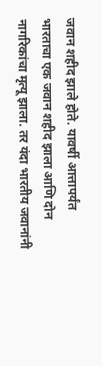जवान शहीद झाले होते. यावर्षी आत्तापर्यंत भारताचा एक जवान शहीद झाला आणि दोन नागरिकांचा मृत्यू झाला. तर यंदा भारतीय जवानांनी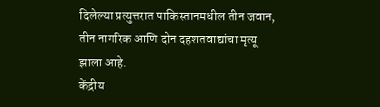दिलेल्या प्रत्युत्तरात पाकिस्तानमधील तीन जवान, तीन नागरिक आणि दोन दहशतवाद्यांचा मृत्यू झाला आहे.
केंद्रीय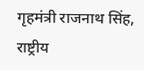गृहमंत्री राजनाथ सिंह, राष्ट्रीय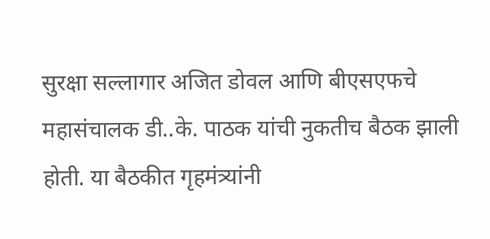सुरक्षा सल्लागार अजित डोवल आणि बीएसएफचे महासंचालक डी..के. पाठक यांची नुकतीच बैठक झाली होती. या बैठकीत गृहमंत्र्यांनी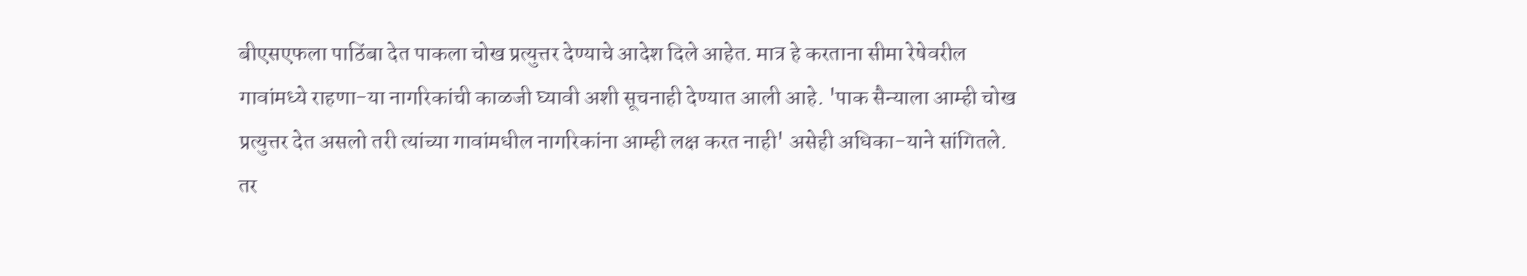बीएसएफला पाठिंबा देत पाकला चोख प्रत्युत्तर देण्याचे आदेश दिले आहेत. मात्र हे करताना सीमा रेषेवरील गावांमध्ये राहणा-या नागरिकांची काळजी घ्यावी अशी सूचनाही देण्यात आली आहे. 'पाक सैन्याला आम्ही चोख प्रत्युत्तर देत असलो तरी त्यांच्या गावांमधील नागरिकांना आम्ही लक्ष करत नाही' असेही अधिका-याने सांगितले. तर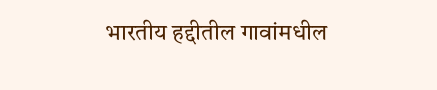भारतीय हद्दीतील गावांमधील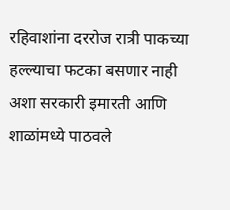रहिवाशांना दररोज रात्री पाकच्या हल्ल्याचा फटका बसणार नाही अशा सरकारी इमारती आणि शाळांमध्ये पाठवले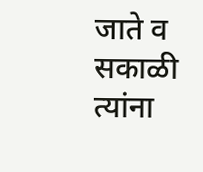जाते व सकाळी त्यांना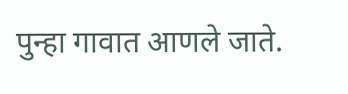पुन्हा गावात आणले जाते.